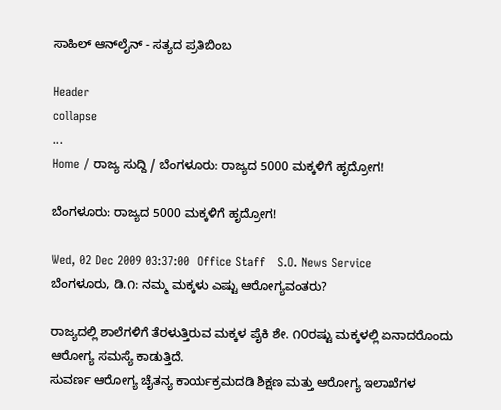ಸಾಹಿಲ್ ಆನ್‌ಲೈನ್ - ಸತ್ಯದ ಪ್ರತಿಬಿಂಬ

Header
collapse
...
Home / ರಾಜ್ಯ ಸುದ್ದಿ / ಬೆಂಗಳೂರು: ರಾಜ್ಯದ 5000 ಮಕ್ಕಳಿಗೆ ಹೃದ್ರೋಗ!

ಬೆಂಗಳೂರು: ರಾಜ್ಯದ 5000 ಮಕ್ಕಳಿಗೆ ಹೃದ್ರೋಗ!

Wed, 02 Dec 2009 03:37:00  Office Staff   S.O. News Service
ಬೆಂಗಳೂರು, ಡಿ.೧: ನಮ್ಮ ಮಕ್ಕಳು ಎಷ್ಟು ಆರೋಗ್ಯವಂತರು?

ರಾಜ್ಯದಲ್ಲಿ ಶಾಲೆಗಳಿಗೆ ತೆರಳುತ್ತಿರುವ ಮಕ್ಕಳ ಪೈಕಿ ಶೇ. ೧೦ರಷ್ಟು ಮಕ್ಕಳಲ್ಲಿ ಏನಾದರೊಂದು ಆರೋಗ್ಯ ಸಮಸ್ಯೆ ಕಾಡುತ್ತಿದೆ.
ಸುವರ್ಣ ಆರೋಗ್ಯ ಚೈತನ್ಯ ಕಾರ್ಯಕ್ರಮದಡಿ ಶಿಕ್ಷಣ ಮತ್ತು ಆರೋಗ್ಯ ಇಲಾಖೆಗಳ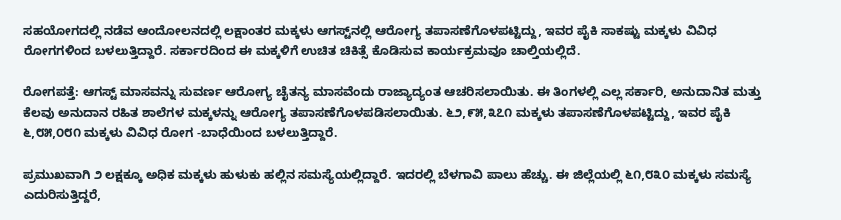ಸಹಯೋಗದಲ್ಲಿ ನಡೆವ ಆಂದೋಲನದಲ್ಲಿ ಲಕ್ಷಾಂತರ ಮಕ್ಕಳು ಆಗಸ್ಟ್‌ನಲ್ಲಿ ಆರೋಗ್ಯ ತಪಾಸಣೆಗೊಳಪಟ್ಟಿದ್ದು, ಇವರ ಪೈಕಿ ಸಾಕಷ್ಟು ಮಕ್ಕಳು ವಿವಿಧ ರೋಗಗಳಿಂದ ಬಳಲುತ್ತಿದ್ದಾರೆ. ಸರ್ಕಾರದಿಂದ ಈ ಮಕ್ಕಳಿಗೆ ಉಚಿತ ಚಿಕಿತ್ಸೆ ಕೊಡಿಸುವ ಕಾರ್ಯಕ್ರಮವೂ ಚಾಲ್ತಿಯಲ್ಲಿದೆ.

ರೋಗಪತ್ತೆ: ಆಗಸ್ಟ್ ಮಾಸವನ್ನು ಸುವರ್ಣ ಆರೋಗ್ಯ ಚೈತನ್ಯ ಮಾಸವೆಂದು ರಾಜ್ಯಾದ್ಯಂತ ಆಚರಿಸಲಾಯಿತು. ಈ ತಿಂಗಳಲ್ಲಿ ಎಲ್ಲ ಸರ್ಕಾರಿ, ಅನುದಾನಿತ ಮತ್ತು ಕೆಲವು ಅನುದಾನ ರಹಿತ ಶಾಲೆಗಳ ಮಕ್ಕಳನ್ನು ಆರೋಗ್ಯ ತಪಾಸಣೆಗೊಳಪಡಿಸಲಾಯಿತು. ೬೨,೯೫,೩೭೧ ಮಕ್ಕಳು ತಪಾಸಣೆಗೊಳಪಟ್ಟಿದ್ದು, ಇವರ ಪೈಕಿ ೬,೮೫,೦೮೧ ಮಕ್ಕಳು ವಿವಿಧ ರೋಗ -ಬಾಧೆಯಿಂದ ಬಳಲುತ್ತಿದ್ದಾರೆ.

ಪ್ರಮುಖವಾಗಿ ೨ ಲಕ್ಷಕ್ಕೂ ಅಧಿಕ ಮಕ್ಕಳು ಹುಳುಕು ಹಲ್ಲಿನ ಸಮಸ್ಯೆಯಲ್ಲಿದ್ದಾರೆ. ಇದರಲ್ಲಿ ಬೆಳಗಾವಿ ಪಾಲು ಹೆಚ್ಚು. ಈ ಜಿಲ್ಲೆಯಲ್ಲಿ ೬೧,೮೩೦ ಮಕ್ಕಳು ಸಮಸ್ಯೆ ಎದುರಿಸುತ್ತಿದ್ದರೆ,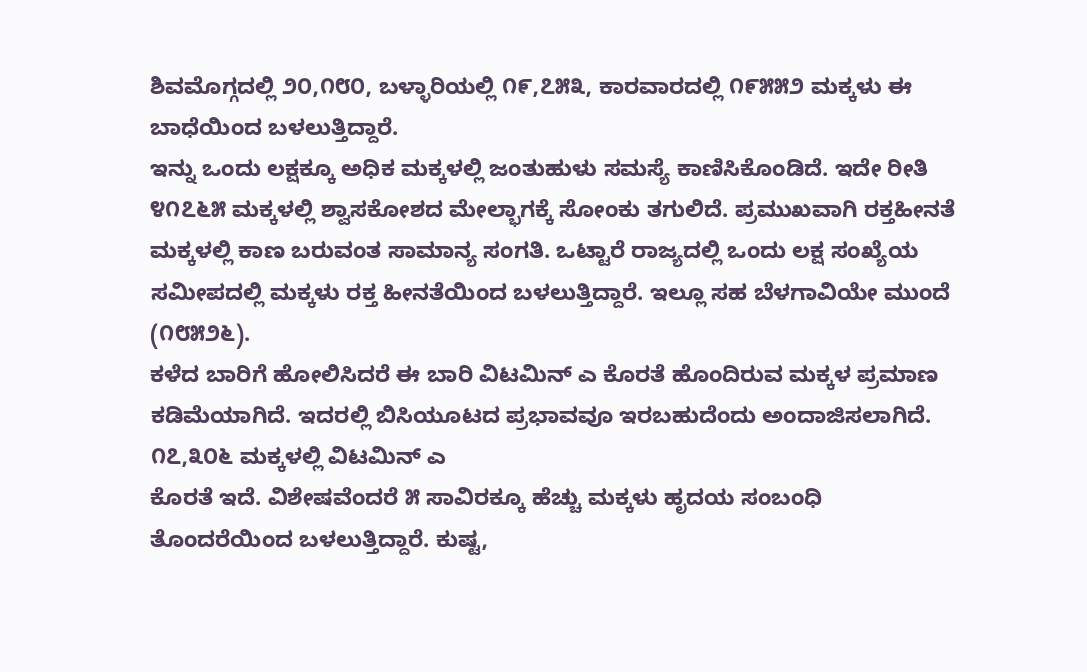ಶಿವಮೊಗ್ಗದಲ್ಲಿ ೨೦,೧೮೦, ಬಳ್ಳಾರಿಯಲ್ಲಿ ೧೯,೭೫೩, ಕಾರವಾರದಲ್ಲಿ ೧೯೫೫೨ ಮಕ್ಕಳು ಈ ಬಾಧೆಯಿಂದ ಬಳಲುತ್ತಿದ್ದಾರೆ.
ಇನ್ನು ಒಂದು ಲಕ್ಷಕ್ಕೂ ಅಧಿಕ ಮಕ್ಕಳಲ್ಲಿ ಜಂತುಹುಳು ಸಮಸ್ಯೆ ಕಾಣಿಸಿಕೊಂಡಿದೆ. ಇದೇ ರೀತಿ ೪೧೭೬೫ ಮಕ್ಕಳಲ್ಲಿ ಶ್ವಾಸಕೋಶದ ಮೇಲ್ಭಾಗಕ್ಕೆ ಸೋಂಕು ತಗುಲಿದೆ. ಪ್ರಮುಖವಾಗಿ ರಕ್ತಹೀನತೆ ಮಕ್ಕಳಲ್ಲಿ ಕಾಣ ಬರುವಂತ ಸಾಮಾನ್ಯ ಸಂಗತಿ. ಒಟ್ಟಾರೆ ರಾಜ್ಯದಲ್ಲಿ ಒಂದು ಲಕ್ಷ ಸಂಖ್ಯೆಯ ಸಮೀಪದಲ್ಲಿ ಮಕ್ಕಳು ರಕ್ತ ಹೀನತೆಯಿಂದ ಬಳಲುತ್ತಿದ್ದಾರೆ. ಇಲ್ಲೂ ಸಹ ಬೆಳಗಾವಿಯೇ ಮುಂದೆ (೧೮೫೨೬).
ಕಳೆದ ಬಾರಿಗೆ ಹೋಲಿಸಿದರೆ ಈ ಬಾರಿ ವಿಟಮಿನ್ ಎ ಕೊರತೆ ಹೊಂದಿರುವ ಮಕ್ಕಳ ಪ್ರಮಾಣ ಕಡಿಮೆಯಾಗಿದೆ. ಇದರಲ್ಲಿ ಬಿಸಿಯೂಟದ ಪ್ರಭಾವವೂ ಇರಬಹುದೆಂದು ಅಂದಾಜಿಸಲಾಗಿದೆ. ೧೭,೩೦೬ ಮಕ್ಕಳಲ್ಲಿ ವಿಟಮಿನ್ ಎ
ಕೊರತೆ ಇದೆ. ವಿಶೇಷವೆಂದರೆ ೫ ಸಾವಿರಕ್ಕೂ ಹೆಚ್ಚು ಮಕ್ಕಳು ಹೃದಯ ಸಂಬಂಧಿ ತೊಂದರೆಯಿಂದ ಬಳಲುತ್ತಿದ್ದಾರೆ. ಕುಷ್ಟ,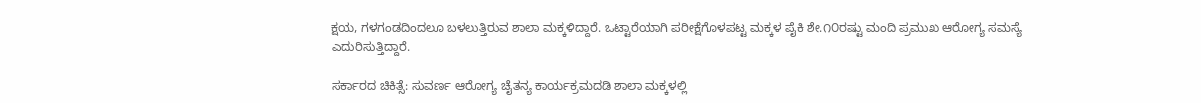ಕ್ಷಯ, ಗಳಗಂಡದಿಂದಲೂ ಬಳಲುತ್ತಿರುವ ಶಾಲಾ ಮಕ್ಕಳಿದ್ದಾರೆ. ಒಟ್ಟಾರೆಯಾಗಿ ಪರೀಕ್ಷೆಗೊಳಪಟ್ಟ ಮಕ್ಕಳ ಪೈಕಿ ಶೇ.೧೦ರಷ್ಟು ಮಂದಿ ಪ್ರಮುಖ ಆರೋಗ್ಯ ಸಮಸ್ಯೆ ಎದುರಿಸುತ್ತಿದ್ದಾರೆ.

ಸರ್ಕಾರದ ಚಿಕಿತ್ಸೆ: ಸುವರ್ಣ ಆರೋಗ್ಯ ಚೈತನ್ಯ ಕಾರ್ಯಕ್ರಮದಡಿ ಶಾಲಾ ಮಕ್ಕಳಲ್ಲಿ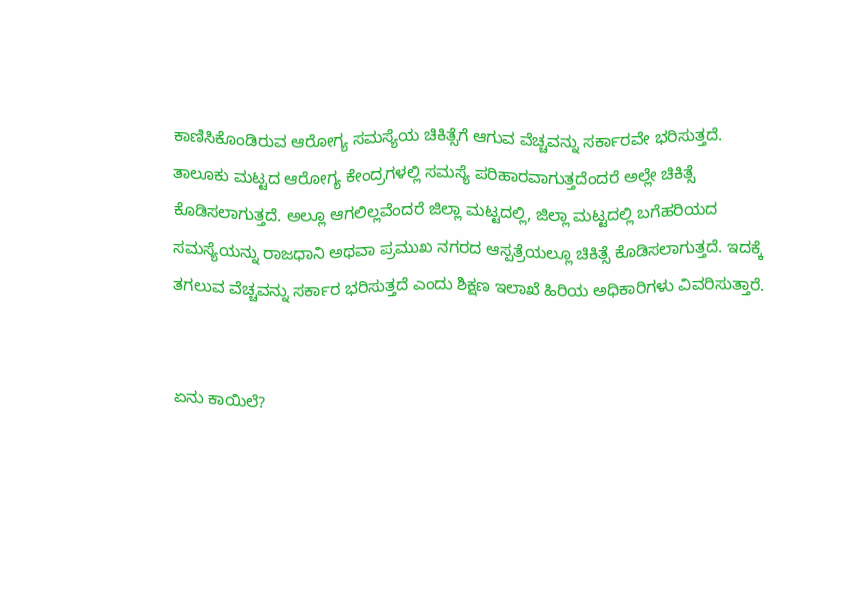ಕಾಣಿಸಿಕೊಂಡಿರುವ ಆರೋಗ್ಯ ಸಮಸ್ಯೆಯ ಚಿಕಿತ್ಸೆಗೆ ಆಗುವ ವೆಚ್ಚವನ್ನು ಸರ್ಕಾರವೇ ಭರಿಸುತ್ತದೆ.
ತಾಲೂಕು ಮಟ್ಟದ ಆರೋಗ್ಯ ಕೇಂದ್ರಗಳಲ್ಲಿ ಸಮಸ್ಯೆ ಪರಿಹಾರವಾಗುತ್ತದೆಂದರೆ ಅಲ್ಲೇ ಚಿಕಿತ್ಸೆ ಕೊಡಿಸಲಾಗುತ್ತದೆ. ಅಲ್ಲೂ ಆಗಲಿಲ್ಲವೆಂದರೆ ಜಿಲ್ಲಾ ಮಟ್ಟದಲ್ಲಿ, ಜಿಲ್ಲಾ ಮಟ್ಟದಲ್ಲಿ ಬಗೆಹರಿಯದ ಸಮಸ್ಯೆಯನ್ನು ರಾಜಧಾನಿ ಅಥವಾ ಪ್ರಮುಖ ನಗರದ ಆಸ್ಪತ್ರೆಯಲ್ಲೂ ಚಿಕಿತ್ಸೆ ಕೊಡಿಸಲಾಗುತ್ತದೆ. ಇದಕ್ಕೆ ತಗಲುವ ವೆಚ್ಚವನ್ನು ಸರ್ಕಾರ ಭರಿಸುತ್ತದೆ ಎಂದು ಶಿಕ್ಷಣ ಇಲಾಖೆ ಹಿರಿಯ ಅಧಿಕಾರಿಗಳು ವಿವರಿಸುತ್ತಾರೆ.


ಏನು ಕಾಯಿಲೆ?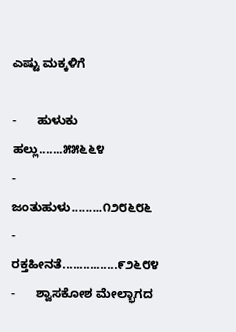ಎಷ್ಟು ಮಕ್ಕಳಿಗೆ

-      ಹುಳುಕು ಹಲ್ಲು.......೫೫೬೬೪
-      ಜಂತುಹುಳು.........೧೨೮೬೮೬
-      ರಕ್ತಹೀನತೆ................೯೨೬೮೪
-      ಶ್ವಾಸಕೋಶ ಮೇಲ್ಭಾಗದ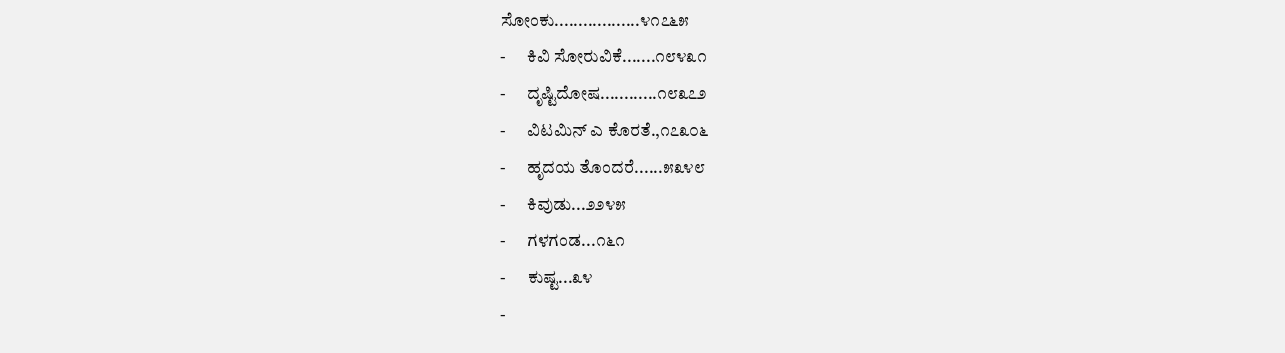ಸೋಂಕು..................೪೧೭೬೫
-      ಕಿವಿ ಸೋರುವಿಕೆ.......೧೮೪೩೧
-      ದೃಷ್ಟಿದೋಷ............೧೮೩೭೨
-      ವಿಟಮಿನ್ ಎ ಕೊರತೆ.,೧೭೩೦೬
-      ಹೃದಯ ತೊಂದರೆ......೫೩೪೮
-      ಕಿವುಡು...೨೨೪೫
-      ಗಳಗಂಡ...೧೬೧
-      ಕುಷ್ಟ...೩೪
-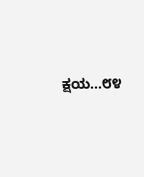ಕ್ಷಯ...೮೪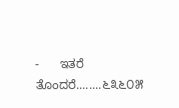-      ಇತರೆ ತೊಂದರೆ........೬೩೬೦೫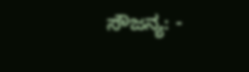ಸೌಜನ್ಯ: -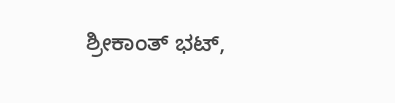ಶ್ರೀಕಾಂತ್ ಭಟ್,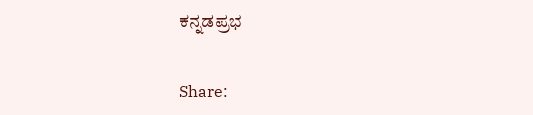ಕನ್ನಡಪ್ರಭ


Share: